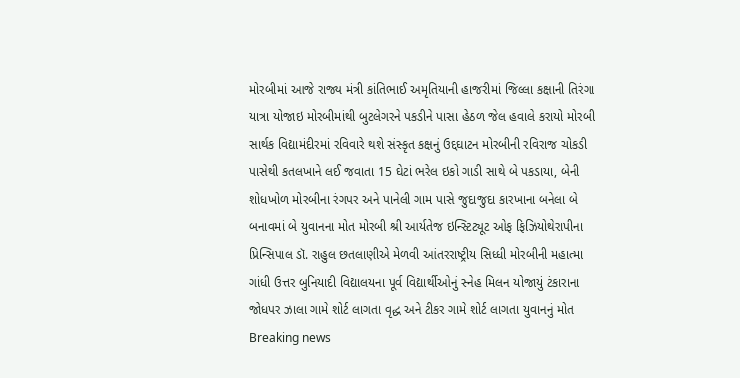મોરબીમાં આજે રાજ્ય મંત્રી કાંતિભાઈ અમૃતિયાની હાજરીમાં જિલ્લા કક્ષાની તિરંગા યાત્રા યોજાઇ મોરબીમાંથી બુટલેગરને પકડીને પાસા હેઠળ જેલ હવાલે કરાયો મોરબી સાર્થક વિદ્યામંદીરમાં રવિવારે થશે સંસ્કૃત કક્ષનું ઉદ્દઘાટન મોરબીની રવિરાજ ચોકડી પાસેથી કતલખાને લઈ જવાતા 15 ઘેટાં ભરેલ ઇકો ગાડી સાથે બે પકડાયા, બેની શોધખોળ મોરબીના રંગપર અને પાનેલી ગામ પાસે જુદાજુદા કારખાના બનેલા બે બનાવમાં બે યુવાનના મોત મોરબી શ્રી આર્યતેજ ઇન્સ્ટિટ્યૂટ ઓફ ફિઝિયોથેરાપીના પ્રિન્સિપાલ ડૉ. રાહુલ છતલાણીએ મેળવી આંતરરાષ્ટ્રીય સિધ્ધી મોરબીની મહાત્મા ગાંધી ઉત્તર બુનિયાદી વિદ્યાલયના પૂર્વ વિદ્યાર્થીઓનું સ્નેહ મિલન યોજાયું ટંકારાના જોધપર ઝાલા ગામે શોર્ટ લાગતા વૃદ્ધ અને ટીકર ગામે શોર્ટ લાગતા યુવાનનું મોત
Breaking news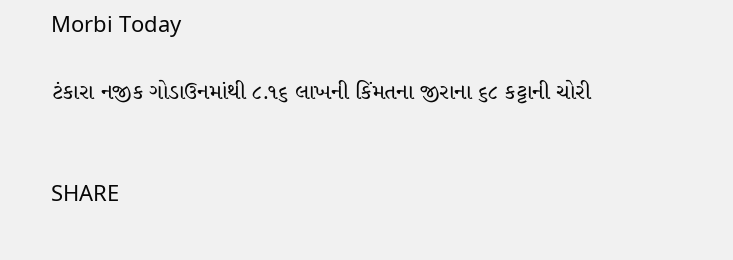Morbi Today

ટંકારા નજીક ગોડાઉનમાંથી ૮.૧૬ લાખની કિંમતના જીરાના ૬૮ કટ્ટાની ચોરી


SHARE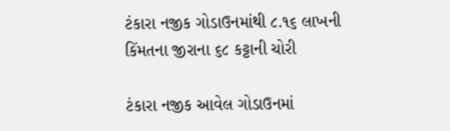ટંકારા નજીક ગોડાઉનમાંથી ૮.૧૬ લાખની કિંમતના જીરાના ૬૮ કટ્ટાની ચોરી

ટંકારા નજીક આવેલ ગોડાઉનમાં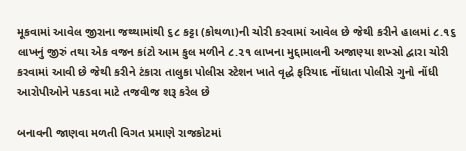મૂકવામાં આવેલ જીરાના જથ્થામાંથી ૬૮ કટ્ટા (કોથળા)ની ચોરી કરવામાં આવેલ છે જેથી કરીને હાલમાં ૮.૧૬ લાખનું જીરું તથા એક વજન કાંટો આમ કુલ મળીને ૮.૨૧ લાખના મુદ્દામાલની અજાણ્યા શખ્સો દ્વારા ચોરી કરવામાં આવી છે જેથી કરીને ટંકારા તાલુકા પોલીસ સ્ટેશન ખાતે વૃદ્ધે ફરિયાદ નોંધાતા પોલીસે ગુનો નોંધી આરોપીઓને પકડવા માટે તજવીજ શરૂ કરેલ છે

બનાવની જાણવા મળતી વિગત પ્રમાણે રાજકોટમાં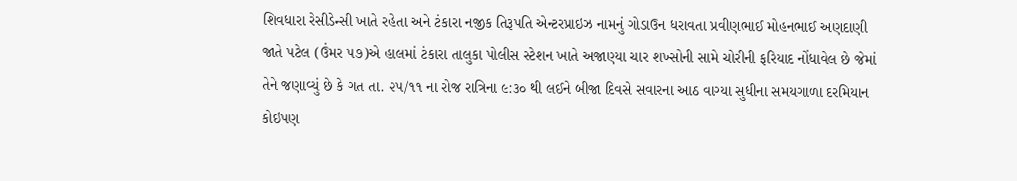શિવધારા રેસીડેન્સી ખાતે રહેતા અને ટંકારા નજીક તિરૂપતિ એન્ટરપ્રાઇઝ નામનું ગોડાઉન ધરાવતા પ્રવીણભાઈ મોહનભાઈ અણદાણી જાતે પટેલ (ઉંમર ૫૭)એ હાલમાં ટંકારા તાલુકા પોલીસ સ્ટેશન ખાતે અજાણ્યા ચાર શખ્સોની સામે ચોરીની ફરિયાદ નોંધાવેલ છે જેમાં તેને જણાવ્યું છે કે ગત તા. ૨૫/૧૧ ના રોજ રાત્રિના ૯:૩૦ થી લઈને બીજા દિવસે સવારના આઠ વાગ્યા સુધીના સમયગાળા દરમિયાન કોઇપણ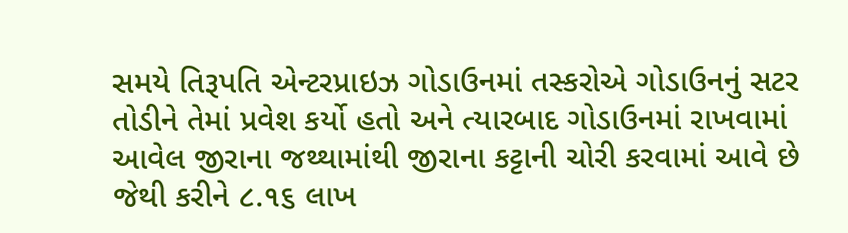સમયે તિરૂપતિ એન્ટરપ્રાઇઝ ગોડાઉનમાં તસ્કરોએ ગોડાઉનનું સટર તોડીને તેમાં પ્રવેશ કર્યો હતો અને ત્યારબાદ ગોડાઉનમાં રાખવામાં આવેલ જીરાના જથ્થામાંથી જીરાના કટ્ટાની ચોરી કરવામાં આવે છે જેથી કરીને ૮.૧૬ લાખ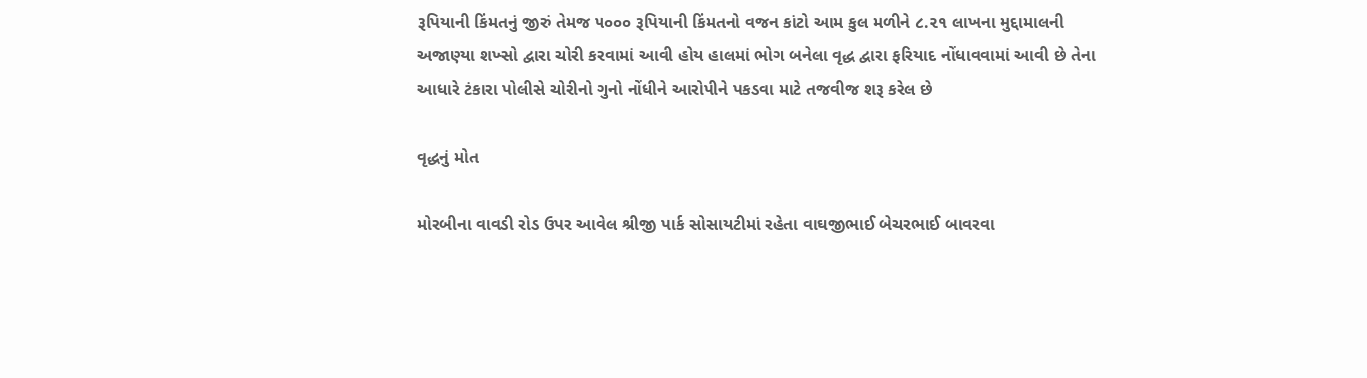રૂપિયાની કિંમતનું જીરું તેમજ ૫૦૦૦ રૂપિયાની કિંમતનો વજન કાંટો આમ કુલ મળીને ૮.૨૧ લાખના મુદ્દામાલની અજાણ્યા શખ્સો દ્વારા ચોરી કરવામાં આવી હોય હાલમાં ભોગ બનેલા વૃદ્ધ દ્વારા ફરિયાદ નોંધાવવામાં આવી છે તેના આધારે ટંકારા પોલીસે ચોરીનો ગુનો નોંધીને આરોપીને પકડવા માટે તજવીજ શરૂ કરેલ છે

વૃદ્ધનું મોત

મોરબીના વાવડી રોડ ઉપર આવેલ શ્રીજી પાર્ક સોસાયટીમાં રહેતા વાઘજીભાઈ બેચરભાઈ બાવરવા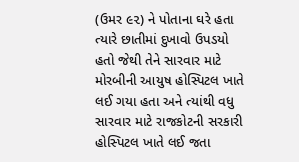(ઉમર ૯૨) ને પોતાના ઘરે હતા ત્યારે છાતીમાં દુખાવો ઉપડયો હતો જેથી તેને સારવાર માટે મોરબીની આયુષ હોસ્પિટલ ખાતે લઈ ગયા હતા અને ત્યાંથી વધુ સારવાર માટે રાજકોટની સરકારી હોસ્પિટલ ખાતે લઈ જતા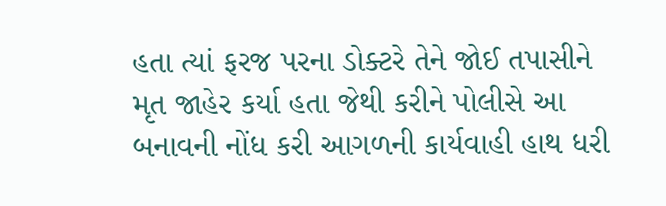હતા ત્યાં ફરજ પરના ડોક્ટરે તેને જોઈ તપાસીને મૃત જાહેર કર્યા હતા જેથી કરીને પોલીસે આ બનાવની નોંધ કરી આગળની કાર્યવાહી હાથ ધરી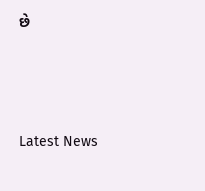છે






Latest News